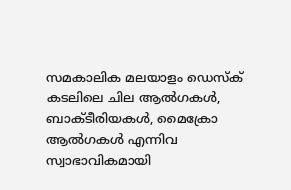സമകാലിക മലയാളം ഡെസ്ക്
കടലിലെ ചില ആൽഗകൾ, ബാക്ടീരിയകൾ, മൈക്രോ ആൽഗകൾ എന്നിവ സ്വാഭാവികമായി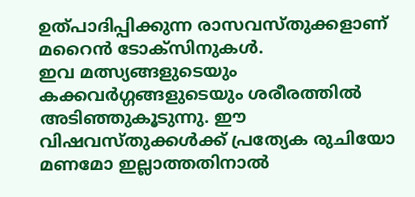ഉത്പാദിപ്പിക്കുന്ന രാസവസ്തുക്കളാണ് മറൈൻ ടോക്സിനുകൾ.
ഇവ മത്സ്യങ്ങളുടെയും കക്കവർഗ്ഗങ്ങളുടെയും ശരീരത്തിൽ അടിഞ്ഞുകൂടുന്നു. ഈ വിഷവസ്തുക്കൾക്ക് പ്രത്യേക രുചിയോ മണമോ ഇല്ലാത്തതിനാൽ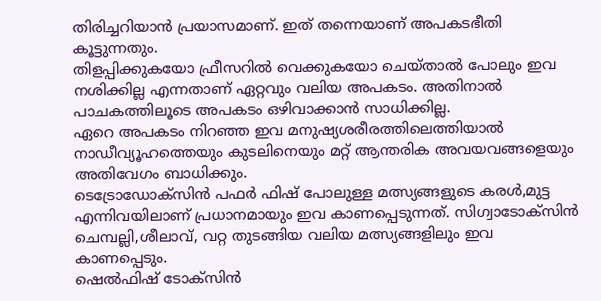തിരിച്ചറിയാൻ പ്രയാസമാണ്. ഇത് തന്നെയാണ് അപകടഭീതി കൂട്ടുന്നതും.
തിളപ്പിക്കുകയോ ഫ്രീസറിൽ വെക്കുകയോ ചെയ്താൽ പോലും ഇവ നശിക്കില്ല എന്നതാണ് ഏറ്റവും വലിയ അപകടം. അതിനാൽ പാചകത്തിലൂടെ അപകടം ഒഴിവാക്കാൻ സാധിക്കില്ല.
ഏറെ അപകടം നിറഞ്ഞ ഇവ മനുഷ്യശരീരത്തിലെത്തിയാൽ നാഡീവ്യൂഹത്തെയും കുടലിനെയും മറ്റ് ആന്തരിക അവയവങ്ങളെയും അതിവേഗം ബാധിക്കും.
ടെട്രോഡോക്സിൻ പഫർ ഫിഷ് പോലുള്ള മത്സ്യങ്ങളുടെ കരൾ,മുട്ട എന്നിവയിലാണ് പ്രധാനമായും ഇവ കാണപ്പെടുന്നത്. സിഗ്വാടോക്സിൻ ചെമ്പല്ലി,ശീലാവ്, വറ്റ തുടങ്ങിയ വലിയ മത്സ്യങ്ങളിലും ഇവ കാണപ്പെടും.
ഷെൽഫിഷ് ടോക്സിൻ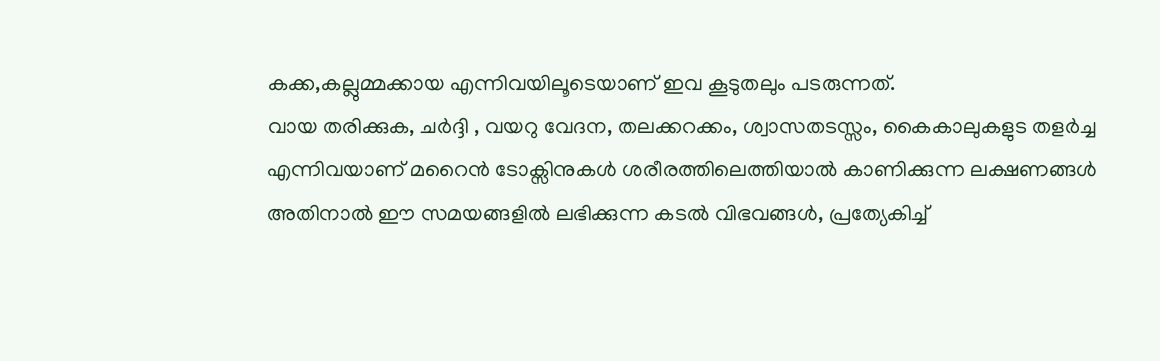കക്ക,കല്ലുമ്മക്കായ എന്നിവയിലൂടെയാണ് ഇവ കൂടുതലും പടരുന്നത്.
വായ തരിക്കുക, ചർദ്ദി , വയറു വേദന, തലക്കറക്കം, ശ്വാസതടസ്സം, കൈകാലുകളുട തളർച്ച എന്നിവയാണ് മറൈൻ ടോക്സിനുകൾ ശരീരത്തിലെത്തിയാൽ കാണിക്കുന്ന ലക്ഷണങ്ങൾ
അതിനാൽ ഈ സമയങ്ങളിൽ ലഭിക്കുന്ന കടൽ വിഭവങ്ങൾ, പ്രത്യേകിച്ച്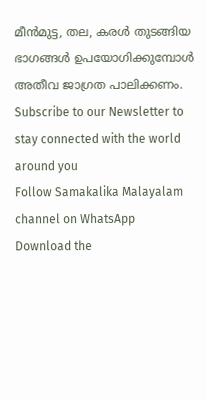മീൻമുട്ട, തല, കരൾ തുടങ്ങിയ ഭാഗങ്ങൾ ഉപയോഗിക്കുമ്പോൾ അതീവ ജാഗ്രത പാലിക്കണം.
Subscribe to our Newsletter to stay connected with the world around you
Follow Samakalika Malayalam channel on WhatsApp
Download the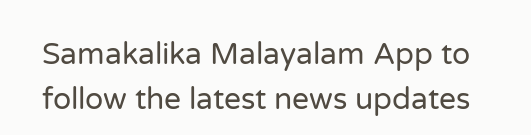Samakalika Malayalam App to follow the latest news updates